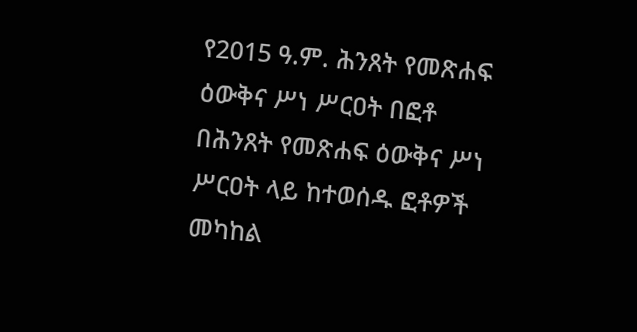የ2015 ዓ.ም. ሕንጸት የመጽሐፍ ዕውቅና ሥነ ሥርዐት በፎቶ
በሕንጸት የመጽሐፍ ዕውቅና ሥነ ሥርዐት ላይ ከተወሰዱ ፎቶዎች መካከል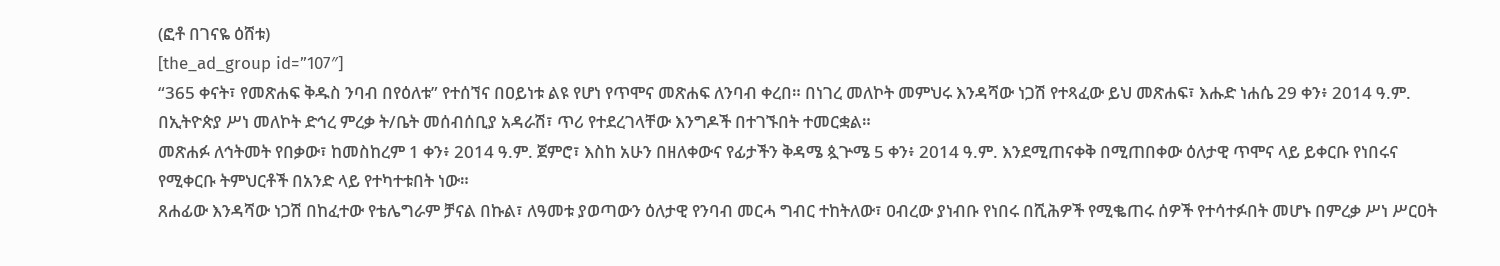(ፎቶ በገናዬ ዕሸቱ)
[the_ad_group id=”107″]
“365 ቀናት፣ የመጽሐፍ ቅዱስ ንባብ በየዕለቱ” የተሰኘና በዐይነቱ ልዩ የሆነ የጥሞና መጽሐፍ ለንባብ ቀረበ። በነገረ መለኮት መምህሩ እንዳሻው ነጋሽ የተጻፈው ይህ መጽሐፍ፣ እሑድ ነሐሴ 29 ቀን፥ 2014 ዓ.ም. በኢትዮጵያ ሥነ መለኮት ድኅረ ምረቃ ት/ቤት መሰብሰቢያ አዳራሽ፣ ጥሪ የተደረገላቸው እንግዶች በተገኙበት ተመርቋል።
መጽሐፉ ለኅትመት የበቃው፣ ከመስከረም 1 ቀን፥ 2014 ዓ.ም. ጀምሮ፣ እስከ አሁን በዘለቀውና የፊታችን ቅዳሜ ጷጕሜ 5 ቀን፥ 2014 ዓ.ም. እንደሚጠናቀቅ በሚጠበቀው ዕለታዊ ጥሞና ላይ ይቀርቡ የነበሩና የሚቀርቡ ትምህርቶች በአንድ ላይ የተካተቱበት ነው።
ጸሐፊው እንዳሻው ነጋሽ በከፈተው የቴሌግራም ቻናል በኩል፣ ለዓመቱ ያወጣውን ዕለታዊ የንባብ መርሓ ግብር ተከትለው፣ ዐብረው ያነብቡ የነበሩ በሺሕዎች የሚቈጠሩ ሰዎች የተሳተፉበት መሆኑ በምረቃ ሥነ ሥርዐት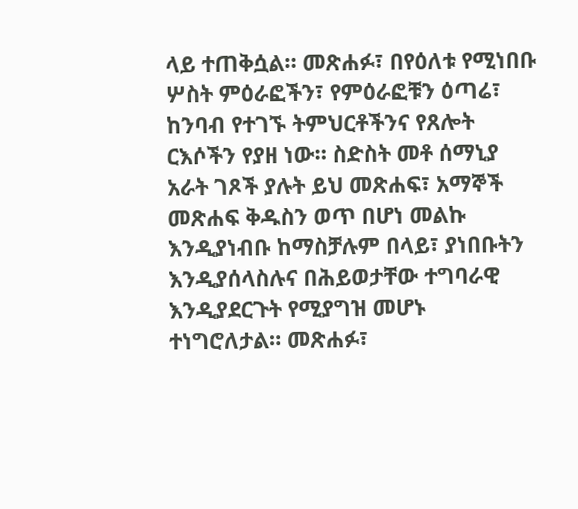ላይ ተጠቅሷል። መጽሐፉ፣ በየዕለቱ የሚነበቡ ሦስት ምዕራፎችን፣ የምዕራፎቹን ዕጣሬ፣ ከንባብ የተገኙ ትምህርቶችንና የጸሎት ርእሶችን የያዘ ነው። ስድስት መቶ ሰማኒያ አራት ገጾች ያሉት ይህ መጽሐፍ፣ አማኞች መጽሐፍ ቅዱስን ወጥ በሆነ መልኩ እንዲያነብቡ ከማስቻሉም በላይ፣ ያነበቡትን እንዲያሰላስሉና በሕይወታቸው ተግባራዊ እንዲያደርጉት የሚያግዝ መሆኑ ተነግሮለታል። መጽሐፉ፣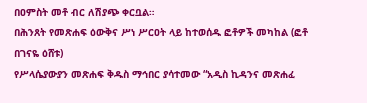በዐምስት መቶ ብር ለሽያጭ ቀርቧል።
በሕንጸት የመጽሐፍ ዕውቅና ሥነ ሥርዐት ላይ ከተወሰዱ ፎቶዎች መካከል (ፎቶ በገናዬ ዕሸቱ)
የሥላሴያውያን መጽሐፍ ቅዱስ ማኅበር ያሳተመው “አዲስ ኪዳንና መጽሐፈ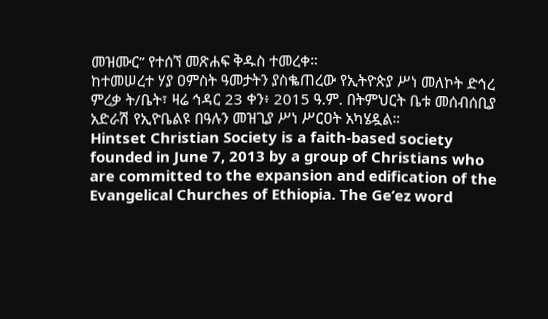መዝሙር” የተሰኘ መጽሐፍ ቅዱስ ተመረቀ።
ከተመሠረተ ሃያ ዐምስት ዓመታትን ያስቈጠረው የኢትዮጵያ ሥነ መለኮት ድኅረ ምረቃ ት/ቤት፣ ዛሬ ኅዳር 23 ቀን፥ 2015 ዓ.ም. በትምህርት ቤቱ መሰብሰቢያ አድራሽ የኢዮቤልዩ በዓሉን መዝጊያ ሥነ ሥርዐት አካሄዷል።
Hintset Christian Society is a faith-based society founded in June 7, 2013 by a group of Christians who are committed to the expansion and edification of the Evangelical Churches of Ethiopia. The Ge’ez word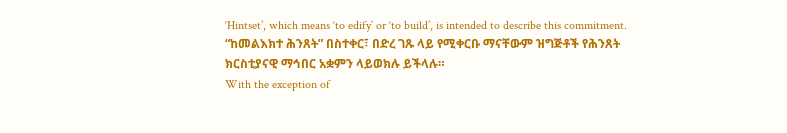‘Hintset’, which means ‘to edify’ or ‘to build’, is intended to describe this commitment.
“ከመልእክተ ሕንጸት” በስተቀር፣ በድረ ገጹ ላይ የሚቀርቡ ማናቸውም ዝግጅቶች የሕንጸት ክርስቲያናዊ ማኅበር አቋምን ላይወክሉ ይችላሉ።
With the exception of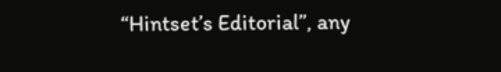“Hintset’s Editorial”, any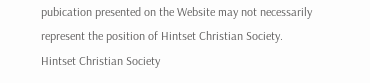pubication presented on the Website may not necessarily represent the position of Hintset Christian Society.
Hintset Christian Society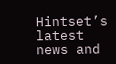Hintset’s latest news and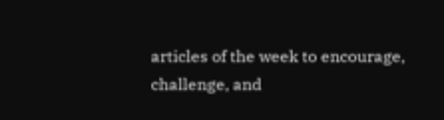articles of the week to encourage, challenge, and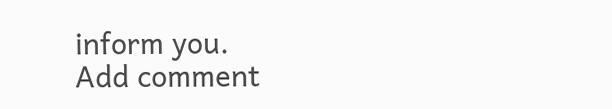inform you.
Add comment